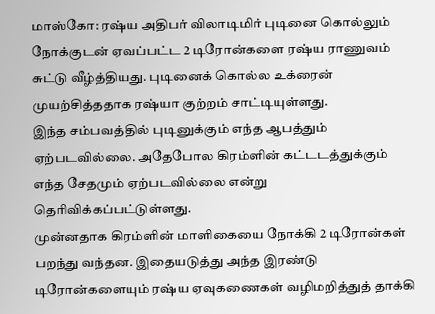மாஸ்கோ: ரஷ்ய அதிபர் விலாடிமிர் புடினை கொல்லும் நோக்குடன் ஏவப்பட்ட 2 டிரோன்களை ரஷ்ய ராணுவம் சுட்டு வீழ்த்தியது. புடினைக் கொல்ல உக்ரைன் முயற்சித்ததாக ரஷ்யா குற்றம் சாட்டியுள்ளது.
இந்த சம்பவத்தில் புடினுக்கும் எந்த ஆபத்தும் ஏற்படவில்லை. அதேபோல கிரம்ளின் கட்டடத்துக்கும் எந்த சேதமும் ஏற்படவில்லை என்று தெரிவிக்கப்பட்டுள்ளது.
முன்னதாக கிரம்ளின் மாளிகையை நோக்கி 2 டிரோன்கள் பறந்து வந்தன. இதையடுத்து அந்த இரண்டு டிரோன்களையும் ரஷ்ய ஏவுகணைகள் வழிமறித்துத் தாக்கி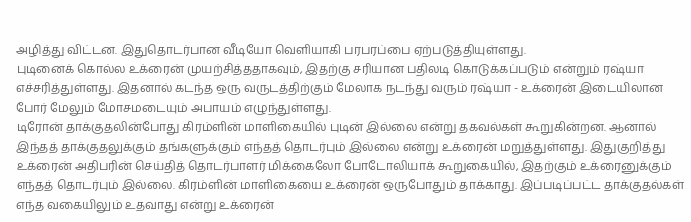அழித்து விட்டன. இதுதொடர்பான வீடியோ வெளியாகி பரபரப்பை ஏற்படுத்தியுள்ளது.
புடினைக் கொல்ல உக்ரைன் முயற்சித்ததாகவும், இதற்கு சரியான பதிலடி கொடுக்கப்படும் என்றும் ரஷ்யா எச்சரித்துள்ளது. இதனால் கடந்த ஒரு வருடத்திற்கும் மேலாக நடந்து வரும் ரஷ்யா - உக்ரைன் இடையிலான போர் மேலும் மோசமடையும் அபாயம் எழுந்துள்ளது.
டிரோன் தாக்குதலின்போது கிரம்ளின் மாளிகையில் புடின் இல்லை என்று தகவல்கள் கூறுகின்றன. ஆனால் இந்தத் தாக்குதலுக்கும் தங்களுக்கும் எந்தத் தொடர்பும் இல்லை என்று உக்ரைன் மறுத்துள்ளது. இதுகுறித்து உக்ரைன் அதிபரின் செய்தித் தொடர்பாளர் மிக்கைலோ போடோலியாக் கூறுகையில், இதற்கும் உக்ரைனுக்கும் எந்தத் தொடர்பும் இல்லை. கிரம்ளின் மாளிகையை உக்ரைன் ஒருபோதும் தாக்காது. இப்படிப்பட்ட தாக்குதல்கள் எந்த வகையிலும் உதவாது என்று உக்ரைன்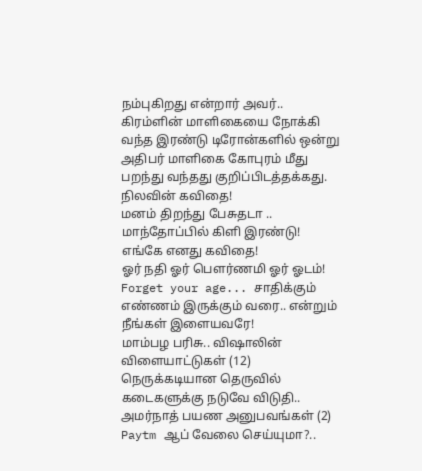நம்புகிறது என்றார் அவர்..
கிரம்ளின் மாளிகையை நோக்கி வந்த இரண்டு டிரோன்களில் ஒன்று அதிபர் மாளிகை கோபுரம் மீது பறந்து வந்தது குறிப்பிடத்தக்கது.
நிலவின் கவிதை!
மனம் திறந்து பேசுதடா .. மாந்தோப்பில் கிளி இரண்டு!
எங்கே எனது கவிதை!
ஓர் நதி ஓர் பெளர்ணமி ஓர் ஓடம்!
Forget your age... சாதிக்கும் எண்ணம் இருக்கும் வரை.. என்றும் நீங்கள் இளையவரே!
மாம்பழ பரிசு.. விஷாலின் விளையாட்டுகள் (12)
நெருக்கடியான தெருவில் கடைகளுக்கு நடுவே விடுதி.. அமர்நாத் பயண அனுபவங்கள் (2)
Paytm ஆப் வேலை செய்யுமா?..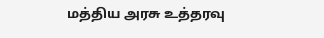மத்திய அரசு உத்தரவு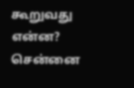கூறுவது என்ன?
சென்னை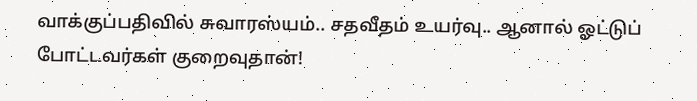வாக்குப்பதிவில் சுவாரஸ்யம்.. சதவீதம் உயர்வு.. ஆனால் ஓட்டுப் போட்டவர்கள் குறைவுதான்!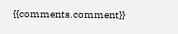{{comments.comment}}